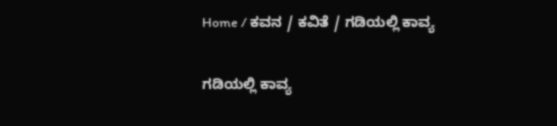Home / ಕವನ / ಕವಿತೆ / ಗಡಿಯಲ್ಲಿ ಕಾವ್ಯ

ಗಡಿಯಲ್ಲಿ ಕಾವ್ಯ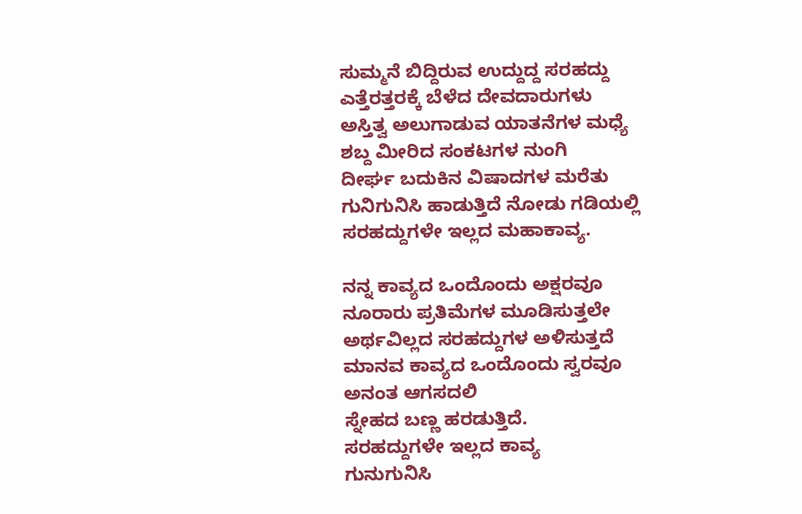ಸುಮ್ಮನೆ ಬಿದ್ದಿರುವ ಉದ್ದುದ್ದ ಸರಹದ್ದು
ಎತ್ತೆರತ್ತರಕ್ಕೆ ಬೆಳೆದ ದೇವದಾರುಗಳು
ಅಸ್ತಿತ್ವ ಅಲುಗಾಡುವ ಯಾತನೆಗಳ ಮಧ್ಯೆ
ಶಬ್ದ ಮೀರಿದ ಸಂಕಟಗಳ ನುಂಗಿ
ದೀರ್ಘ ಬದುಕಿನ ವಿಷಾದಗಳ ಮರೆತು
ಗುನಿಗುನಿಸಿ ಹಾಡುತ್ತಿದೆ ನೋಡು ಗಡಿಯಲ್ಲಿ
ಸರಹದ್ದುಗಳೇ ಇಲ್ಲದ ಮಹಾಕಾವ್ಯ.

ನನ್ನ ಕಾವ್ಯದ ಒಂದೊಂದು ಅಕ್ಷರವೂ
ನೂರಾರು ಪ್ರತಿಮೆಗಳ ಮೂಡಿಸುತ್ತಲೇ
ಅರ್ಥವಿಲ್ಲದ ಸರಹದ್ದುಗಳ ಅಳಿಸುತ್ತದೆ
ಮಾನವ ಕಾವ್ಯದ ಒಂದೊಂದು ಸ್ವರವೂ
ಅನಂತ ಆಗಸದಲಿ
ಸ್ನೇಹದ ಬಣ್ಣ ಹರಡುತ್ತಿದೆ.
ಸರಹದ್ದುಗಳೇ ಇಲ್ಲದ ಕಾವ್ಯ
ಗುನುಗುನಿಸಿ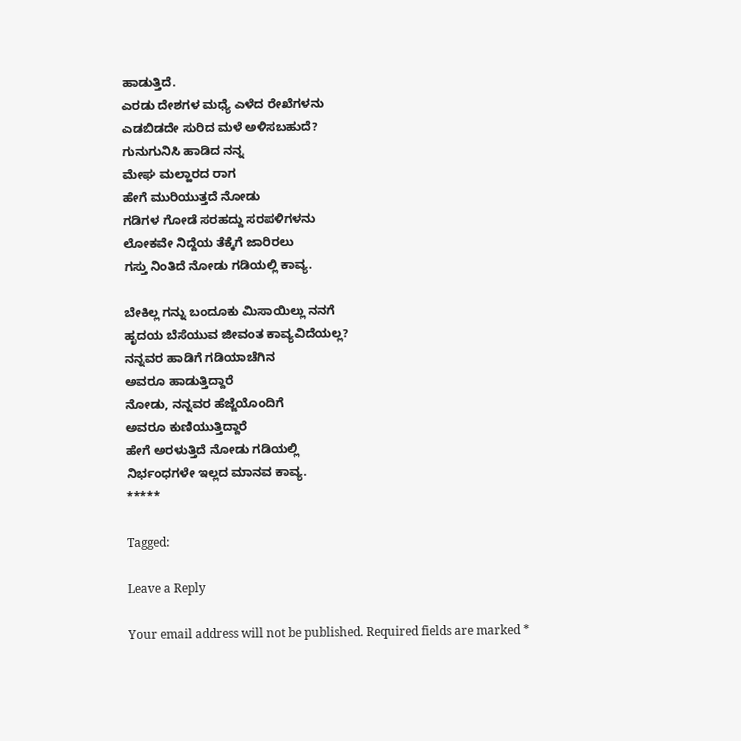ಹಾಡುತ್ತಿದೆ.
ಎರಡು ದೇಶಗಳ ಮಧ್ಯೆ ಎಳೆದ ರೇಖೆಗಳನು
ಎಡಬಿಡದೇ ಸುರಿದ ಮಳೆ ಅಳಿಸಬಹುದೆ?
ಗುನುಗುನಿಸಿ ಹಾಡಿದ ನನ್ನ
ಮೇಘ ಮಲ್ಹಾರದ ರಾಗ
ಹೇಗೆ ಮುರಿಯುತ್ತದೆ ನೋಡು
ಗಡಿಗಳ ಗೋಡೆ ಸರಹದ್ದು ಸರಪಳಿಗಳನು
ಲೋಕವೇ ನಿದ್ದೆಯ ತೆಕ್ಕೆಗೆ ಜಾರಿರಲು
ಗಸ್ತು ನಿಂತಿದೆ ನೋಡು ಗಡಿಯಲ್ಲಿ ಕಾವ್ಯ.

ಬೇಕಿಲ್ಲ ಗನ್ನು ಬಂದೂಕು ಮಿಸಾಯಿಲ್ಲು ನನಗೆ
ಹೃದಯ ಬೆಸೆಯುವ ಜೀವಂತ ಕಾವ್ಯವಿದೆಯಲ್ಲ?
ನನ್ನವರ ಹಾಡಿಗೆ ಗಡಿಯಾಚೆಗಿನ
ಅವರೂ ಹಾಡುತ್ತಿದ್ದಾರೆ
ನೋಡು, ನನ್ನವರ ಹೆಜ್ಜೆಯೊಂದಿಗೆ
ಅವರೂ ಕುಣಿಯುತ್ತಿದ್ದಾರೆ
ಹೇಗೆ ಅರಳುತ್ತಿದೆ ನೋಡು ಗಡಿಯಲ್ಲಿ
ನಿರ್ಭಂಧಗಳೇ ಇಲ್ಲದ ಮಾನವ ಕಾವ್ಯ.
*****

Tagged:

Leave a Reply

Your email address will not be published. Required fields are marked *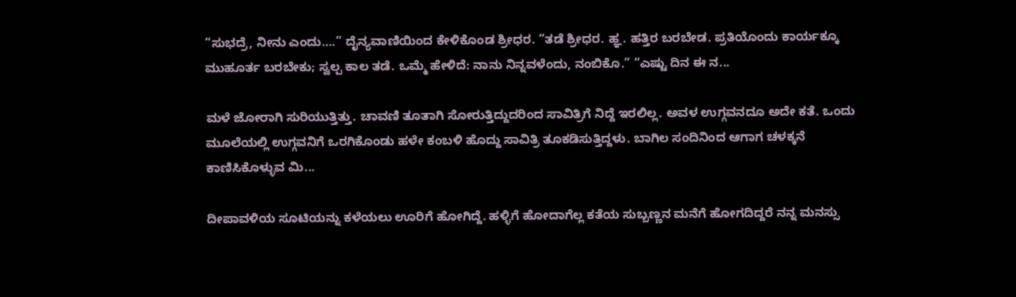“ಸುಭದ್ರೆ, ನೀನು ಎಂದು….” ದೈನ್ಯವಾಣಿಯಿಂದ ಕೇಳಿಕೊಂಡ ಶ್ರೀಧರ. “ತಡೆ ಶ್ರೀಧರ. ಹ್ಞ. ಹತ್ತಿರ ಬರಬೇಡ. ಪ್ರತಿಯೊಂದು ಕಾರ್ಯಕ್ಕೂ ಮುಹೂರ್ತ ಬರಬೇಕು; ಸ್ವಲ್ಪ ಕಾಲ ತಡೆ. ಒಮ್ಮೆ ಹೇಳಿದೆ: ನಾನು ನಿನ್ನವಳೆಂದು, ನಂಬಿಕೊ.” “ಎಷ್ಟು ದಿನ ಈ ನ...

ಮಳೆ ಜೋರಾಗಿ ಸುರಿಯುತ್ತಿತ್ತು. ಚಾವಣಿ ತೂತಾಗಿ ಸೋರುತ್ತಿದ್ದುದರಿಂದ ಸಾವಿತ್ರಿಗೆ ನಿದ್ದೆ ಇರಲಿಲ್ಲ. ಅವಳ ಉಗ್ಗವನದೂ ಅದೇ ಕತೆ. ಒಂದು ಮೂಲೆಯಲ್ಲಿ ಉಗ್ಗವನಿಗೆ ಒರಗಿಕೊಂಡು ಹಳೇ ಕಂಬಳಿ ಹೊದ್ದು ಸಾವಿತ್ರಿ ತೂಕಡಿಸುತ್ತಿದ್ದಳು. ಬಾಗಿಲ ಸಂದಿನಿಂದ ಆಗಾಗ ಚಳಕ್ಕನೆ ಕಾಣಿಸಿಕೊಳ್ಳುವ ಮಿ...

ದೀಪಾವಳಿಯ ಸೂಟಿಯನ್ನು ಕಳೆಯಲು ಊರಿಗೆ ಹೋಗಿದ್ದೆ. ಹಳ್ಳಿಗೆ ಹೋದಾಗೆಲ್ಲ ಕತೆಯ ಸುಬ್ಬಣ್ಣನ ಮನೆಗೆ ಹೋಗದಿದ್ದರೆ ನನ್ನ ಮನಸ್ಸು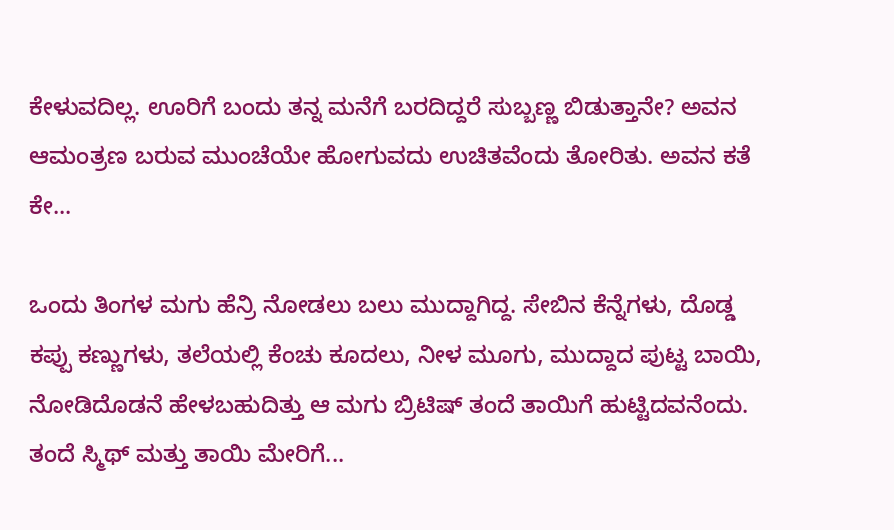ಕೇಳುವದಿಲ್ಲ. ಊರಿಗೆ ಬಂದು ತನ್ನ ಮನೆಗೆ ಬರದಿದ್ದರೆ ಸುಬ್ಬಣ್ಣ ಬಿಡುತ್ತಾನೇ? ಅವನ ಆಮಂತ್ರಣ ಬರುವ ಮುಂಚೆಯೇ ಹೋಗುವದು ಉಚಿತವೆಂದು ತೋರಿತು. ಅವನ ಕತೆ ಕೇ...

ಒಂದು ತಿಂಗಳ ಮಗು ಹೆನ್ರಿ ನೋಡಲು ಬಲು ಮುದ್ದಾಗಿದ್ದ. ಸೇಬಿನ ಕೆನ್ನೆಗಳು, ದೊಡ್ಡ ಕಪ್ಪು ಕಣ್ಣುಗಳು, ತಲೆಯಲ್ಲಿ ಕೆಂಚು ಕೂದಲು, ನೀಳ ಮೂಗು, ಮುದ್ದಾದ ಪುಟ್ಟ ಬಾಯಿ, ನೋಡಿದೊಡನೆ ಹೇಳಬಹುದಿತ್ತು ಆ ಮಗು ಬ್ರಿಟಿಷ್ ತಂದೆ ತಾಯಿಗೆ ಹುಟ್ಟಿದವನೆಂದು. ತಂದೆ ಸ್ಮಿಥ್ ಮತ್ತು ತಾಯಿ ಮೇರಿಗೆ...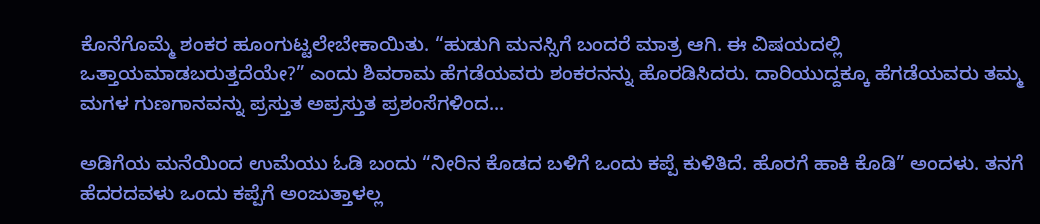ಕೊನೆಗೊಮ್ಮೆ ಶಂಕರ ಹೂಂಗುಟ್ಟಲೇಬೇಕಾಯಿತು. “ಹುಡುಗಿ ಮನಸ್ಸಿಗೆ ಬಂದರೆ ಮಾತ್ರ ಆಗಿ. ಈ ವಿಷಯದಲ್ಲಿ ಒತ್ತಾಯಮಾಡಬರುತ್ತದೆಯೇ?” ಎಂದು ಶಿವರಾಮ ಹೆಗಡೆಯವರು ಶಂಕರನನ್ನು ಹೊರಡಿಸಿದರು. ದಾರಿಯುದ್ದಕ್ಕೂ ಹೆಗಡೆಯವರು ತಮ್ಮ ಮಗಳ ಗುಣಗಾನವನ್ನು ಪ್ರಸ್ತುತ ಅಪ್ರಸ್ತುತ ಪ್ರಶಂಸೆಗಳಿಂದ...

ಅಡಿಗೆಯ ಮನೆಯಿಂದ ಉಮೆಯು ಓಡಿ ಬಂದು “ನೀರಿನ ಕೊಡದ ಬಳಿಗೆ ಒಂದು ಕಪ್ಪೆ ಕುಳಿತಿದೆ. ಹೊರಗೆ ಹಾಕಿ ಕೊಡಿ” ಅಂದಳು. ತನಗೆ ಹೆದರದವಳು ಒಂದು ಕಪ್ಪೆಗೆ ಅಂಜುತ್ತಾಳಲ್ಲ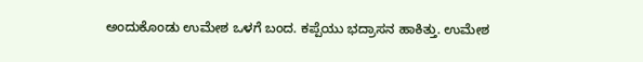ಅಂದುಕೊಂಡು ಉಮೇಶ ಒಳಗೆ ಬಂದ. ಕಪ್ಪೆಯು ಭದ್ರಾಸನ ಹಾಕಿತ್ತು. ಉಮೇಶ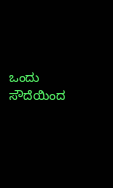ಒಂದು ಸೌದೆಯಿಂದ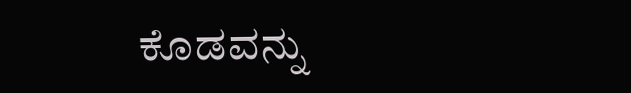ಕೊಡವನ್ನು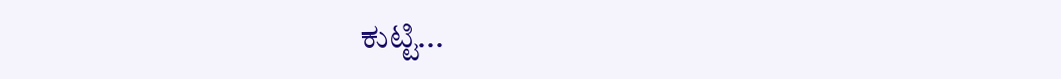ಕುಟ್ಟಿ...